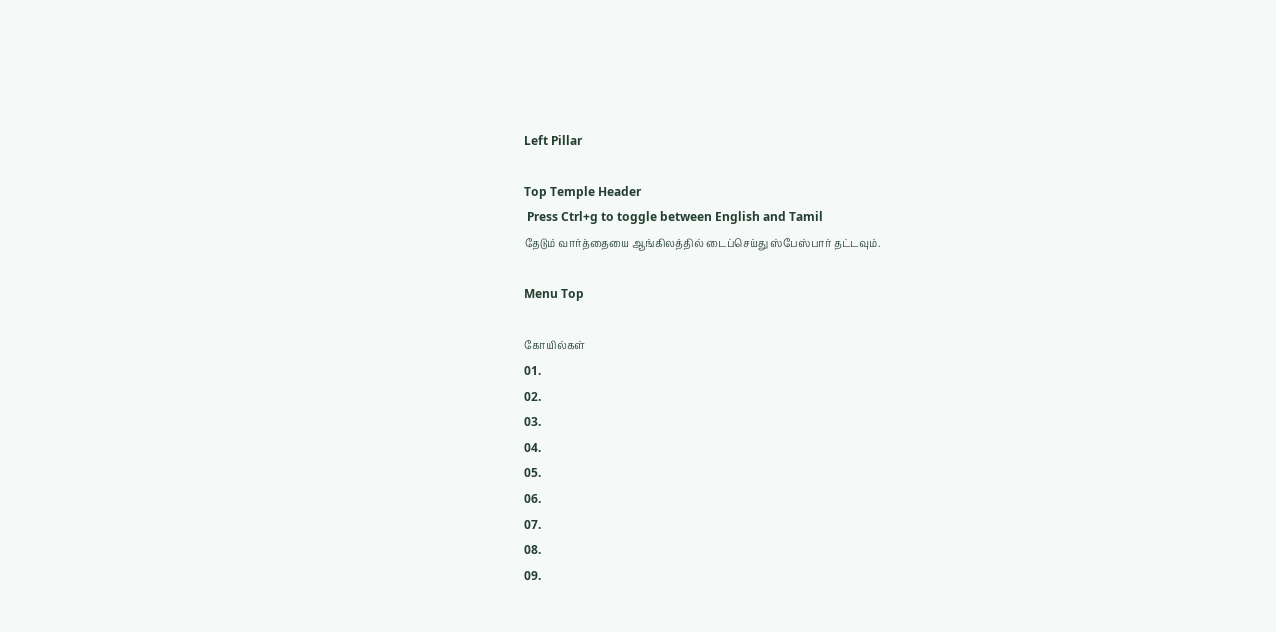Left Pillar

Top Temple Header
 Press Ctrl+g to toggle between English and Tamil
தேடும் வார்த்தையை ஆங்கிலத்தில் டைப்செய்து ஸ்பேஸ்பார் தட்டவும்.

Menu Top

கோயில்கள்
01.
02.
03.
04.
05.
06.
07.
08.
09.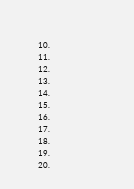10.
11.
12.
13.
14.
15.
16.
17.
18.
19.
20.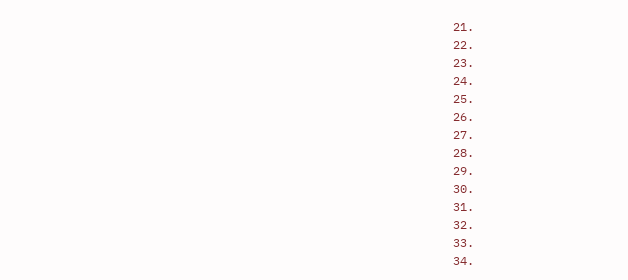21.
22.
23.
24.
25.
26.
27.
28.
29.
30.
31.
32.
33.
34.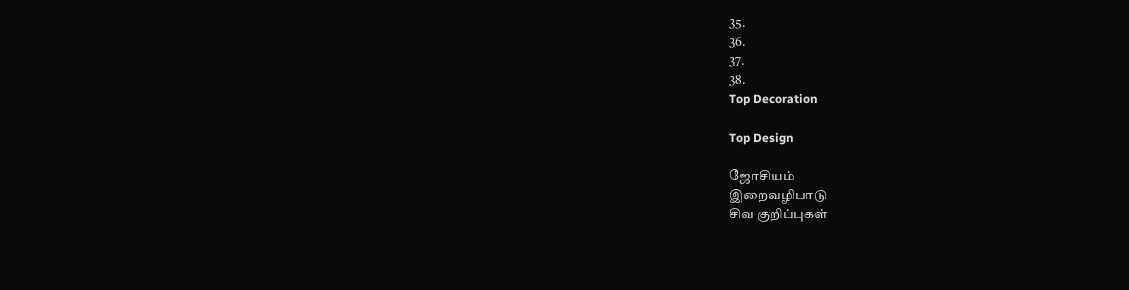35.
36.
37.
38.
Top Decoration

Top Design

ஜோசியம்
இறைவழிபாடு
சிவ குறிப்புகள்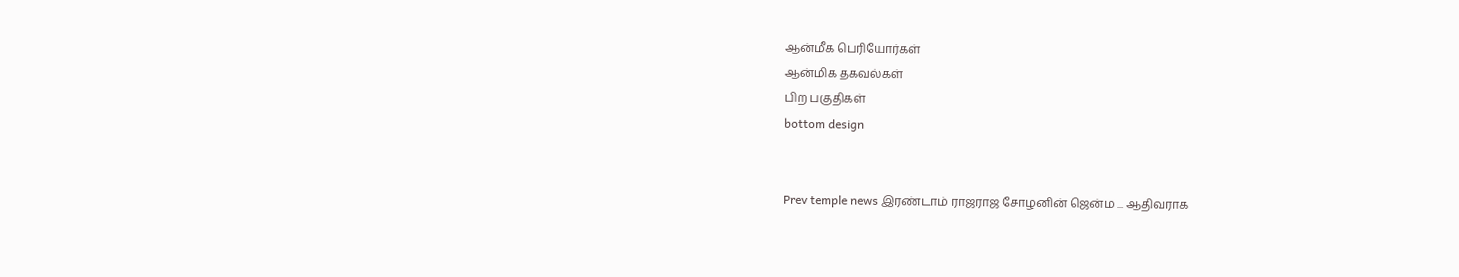ஆன்மீக பெரியோர்கள்
ஆன்மிக தகவல்கள்
பிற பகுதிகள்
bottom design


Prev temple news இரண்டாம் ராஜராஜ சோழனின் ஜென்ம ... ஆதிவராக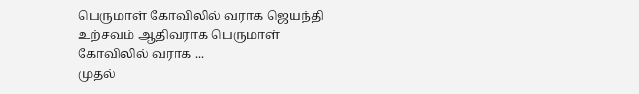பெருமாள் கோவிலில் வராக ஜெயந்தி உற்சவம் ஆதிவராக பெருமாள் கோவிலில் வராக ...
முதல்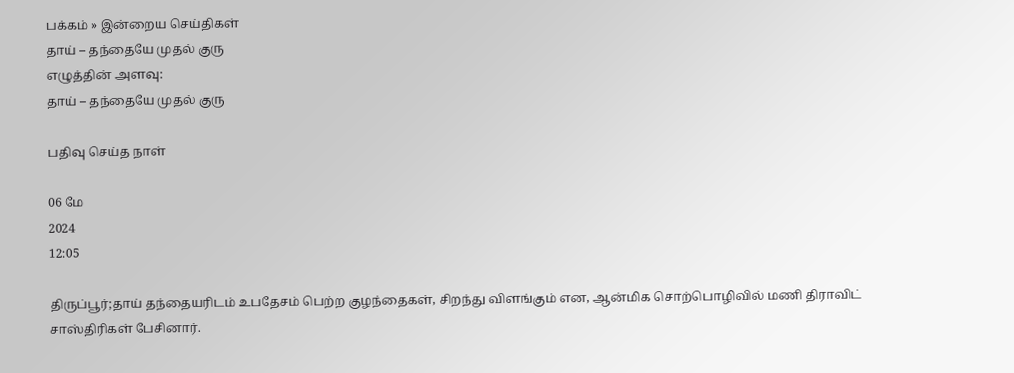பக்கம் » இன்றைய செய்திகள்
தாய் – தந்தையே முதல் குரு
எழுத்தின் அளவு:
தாய் – தந்தையே முதல் குரு

பதிவு செய்த நாள்

06 மே
2024
12:05

திருப்பூர்;தாய் தந்தையரிடம் உபதேசம் பெற்ற குழந்தைகள், சிறந்து விளங்கும் என, ஆன்மிக சொற்பொழிவில் மணி திராவிட் சாஸ்திரிகள் பேசினார்.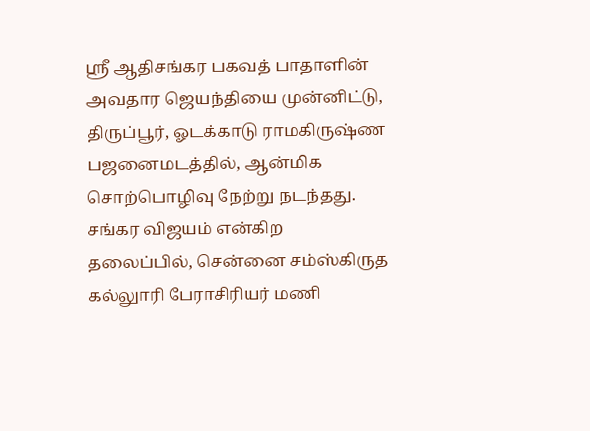ஸ்ரீ ஆதிசங்கர பகவத் பாதாளின் அவதார ஜெயந்தியை முன்னிட்டு, திருப்பூர், ஓடக்காடு ராமகிருஷ்ண பஜனைமடத்தில், ஆன்மிக சொற்பொழிவு நேற்று நடந்தது. சங்கர விஜயம் என்கிற தலைப்பில், சென்னை சம்ஸ்கிருத கல்லுாரி பேராசிரியர் மணி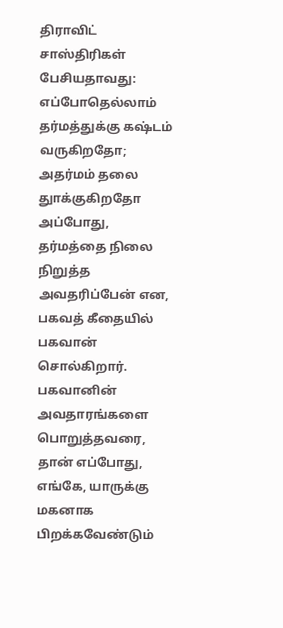திராவிட் சாஸ்திரிகள் பேசியதாவது: எப்போதெல்லாம் தர்மத்துக்கு கஷ்டம் வருகிறதோ; அதர்மம் தலை துாக்குகிறதோ அப்போது, தர்மத்தை நிலை நிறுத்த அவதரிப்பேன் என, பகவத் கீதையில் பகவான் சொல்கிறார். பகவானின் அவதாரங்களை பொறுத்தவரை, தான் எப்போது, எங்கே, யாருக்கு மகனாக பிறக்கவேண்டும்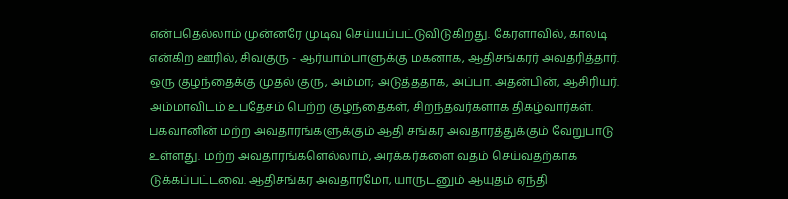என்பதெல்லாம் முன்னரே முடிவு செய்யப்பட்டுவிடுகிறது. கேரளாவில், காலடி என்கிற ஊரில், சிவகுரு - ஆர்யாம்பாளுக்கு மகனாக, ஆதிசங்கரர் அவதரித்தார். ஒரு குழந்தைக்கு முதல் குரு, அம்மா; அடுத்ததாக, அப்பா. அதன்பின், ஆசிரியர். அம்மாவிடம் உபதேசம் பெற்ற குழந்தைகள், சிறந்தவர்களாக திகழ்வார்கள். பகவானின் மற்ற அவதாரங்களுக்கும் ஆதி சங்கர அவதாரத்துக்கும் வேறுபாடு உள்ளது. மற்ற அவதாரங்களெல்லாம், அரக்கர்களை வதம் செய்வதற்காக டுக்கப்பட்டவை. ஆதிசங்கர அவதாரமோ, யாருடனும் ஆயுதம் ஏந்தி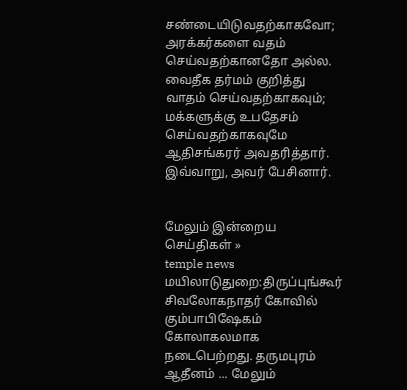சண்டையிடுவதற்காகவோ; அரக்கர்களை வதம் செய்வதற்கானதோ அல்ல. வைதீக தர்மம் குறித்து வாதம் செய்வதற்காகவும்; மக்களுக்கு உபதேசம் செய்வதற்காகவுமே ஆதிசங்கரர் அவதரித்தார். இவ்வாறு, அவர் பேசினார்.


மேலும் இன்றைய செய்திகள் »
temple news
மயிலாடுதுறை:திருப்புங்கூர் சிவலோகநாதர் கோவில் கும்பாபிஷேகம் கோலாகலமாக நடைபெற்றது. தருமபுரம் ஆதீனம் ... மேலும்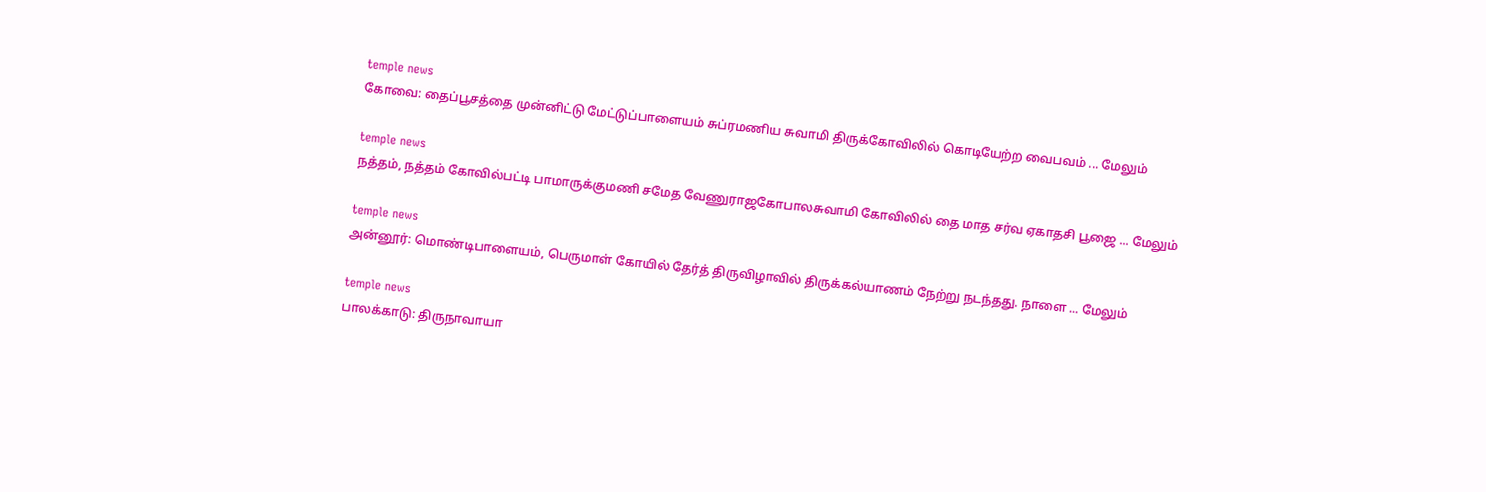temple news
கோவை: தைப்பூசத்தை முன்னிட்டு மேட்டுப்பாளையம் சுப்ரமணிய சுவாமி திருக்கோவிலில் கொடியேற்ற வைபவம் ... மேலும்

temple news
நத்தம், நத்தம் கோவில்பட்டி பாமாருக்குமணி சமேத வேணுராஜகோபாலசுவாமி கோவிலில் தை மாத சர்வ ஏகாதசி பூஜை ... மேலும்

temple news
அன்னூர்: மொண்டிபாளையம், பெருமாள் கோயில் தேர்த் திருவிழாவில் திருக்கல்யாணம் நேற்று நடந்தது. நாளை ... மேலும்

temple news
பாலக்காடு: திருநாவாயா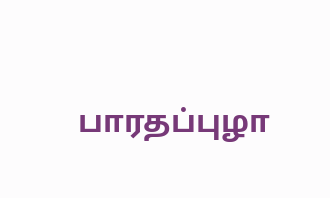பாரதப்புழா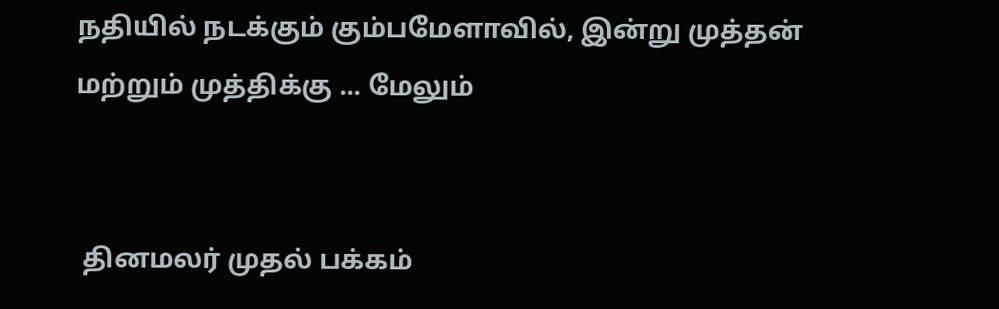நதியில் நடக்கும் கும்பமேளாவில், இன்று முத்தன் மற்றும் முத்திக்கு ... மேலும்


 தினமலர் முதல் பக்கம்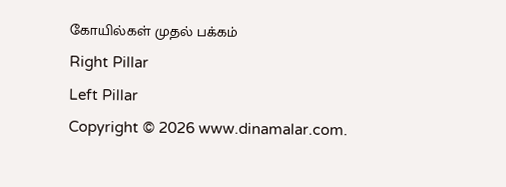கோயில்கள் முதல் பக்கம்
Right Pillar
Left Pillar
Copyright © 2026 www.dinamalar.com.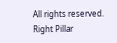All rights reserved.
Right Pillar